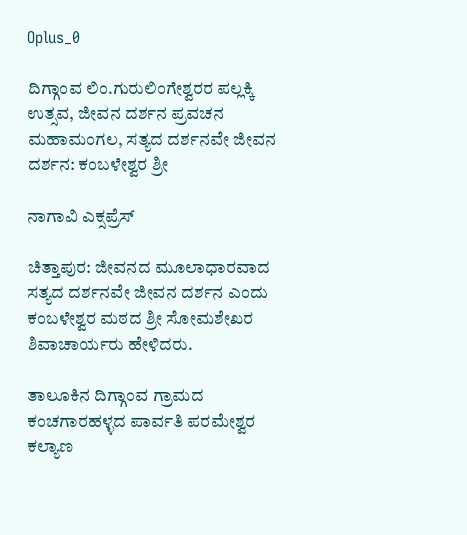Oplus_0

ದಿಗ್ಗಾಂವ ಲಿಂ.ಗುರುಲಿಂಗೇಶ್ವರರ ಪಲ್ಲಕ್ಕಿ ಉತ್ಸವ, ಜೀವನ ದರ್ಶನ ಪ್ರವಚನ ಮಹಾಮಂಗಲ, ಸತ್ಯದ ದರ್ಶನವೇ ಜೀವನ ದರ್ಶನ: ಕಂಬಳೇಶ್ವರ ಶ್ರೀ

ನಾಗಾವಿ ಎಕ್ಸಪ್ರೆಸ್

ಚಿತ್ತಾಪುರ: ಜೀವನದ ಮೂಲಾಧಾರವಾದ ಸತ್ಯದ ದರ್ಶನವೇ ಜೀವನ ದರ್ಶನ ಎಂದು ಕಂಬಳೇಶ್ವರ ಮಠದ ಶ್ರೀ ಸೋಮಶೇಖರ ಶಿವಾಚಾರ್ಯರು ಹೇಳಿದರು.

ತಾಲೂಕಿನ ದಿಗ್ಗಾಂವ ಗ್ರಾಮದ ಕಂಚಗಾರಹಳ್ಳದ ಪಾರ್ವತಿ ಪರಮೇಶ್ವರ ಕಲ್ಯಾಣ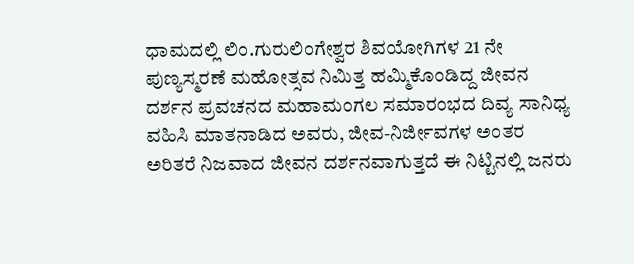ಧಾಮದಲ್ಲಿ ಲಿಂ.ಗುರುಲಿಂಗೇಶ್ವರ ಶಿವಯೋಗಿಗಳ 21 ನೇ ಪುಣ್ಯಸ್ಮರಣೆ ಮಹೋತ್ಸವ ನಿಮಿತ್ತ ಹಮ್ಮಿಕೊಂಡಿದ್ದ ಜೀವನ ದರ್ಶನ ಪ್ರವಚನದ ಮಹಾಮಂಗಲ ಸಮಾರಂಭದ ದಿವ್ಯ ಸಾನಿಧ್ಯ ವಹಿಸಿ ಮಾತನಾಡಿದ ಅವರು, ಜೀವ-ನಿರ್ಜೀವಗಳ ಅಂತರ ಅರಿತರೆ ನಿಜವಾದ ಜೀವನ ದರ್ಶನವಾಗುತ್ತದೆ ಈ ನಿಟ್ಟಿನಲ್ಲಿ ಜನರು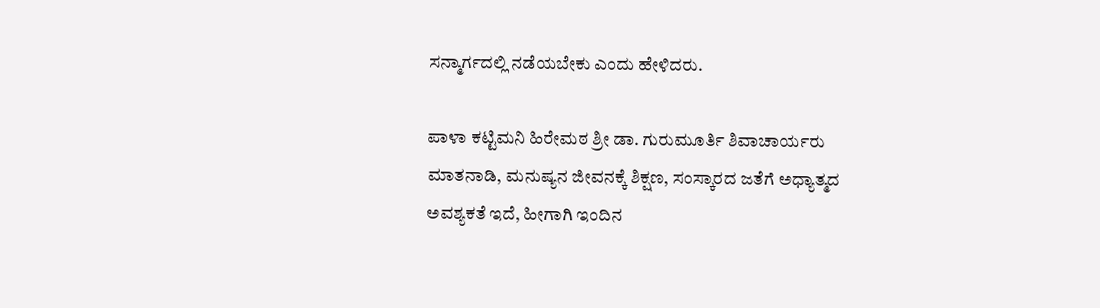ಸನ್ಮಾರ್ಗದಲ್ಲಿ ನಡೆಯಬೇಕು ಎಂದು ಹೇಳಿದರು.

ಪಾಳಾ ಕಟ್ಟಿಮನಿ ಹಿರೇಮಠ ಶ್ರೀ ಡಾ. ಗುರುಮೂರ್ತಿ ಶಿವಾಚಾರ್ಯರು ಮಾತನಾಡಿ, ಮನುಷ್ಯನ ಜೀವನಕ್ಕೆ ಶಿಕ್ಷಣ, ಸಂಸ್ಕಾರದ ಜತೆಗೆ ಅಧ್ಯಾತ್ಮದ ಅವಶ್ಯಕತೆ ಇದೆ, ಹೀಗಾಗಿ ಇಂದಿನ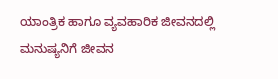ಯಾಂತ್ರಿಕ ಹಾಗೂ ವ್ಯವಹಾರಿಕ ಜೀವನದಲ್ಲಿ ಮನುಷ್ಯನಿಗೆ ಜೀವನ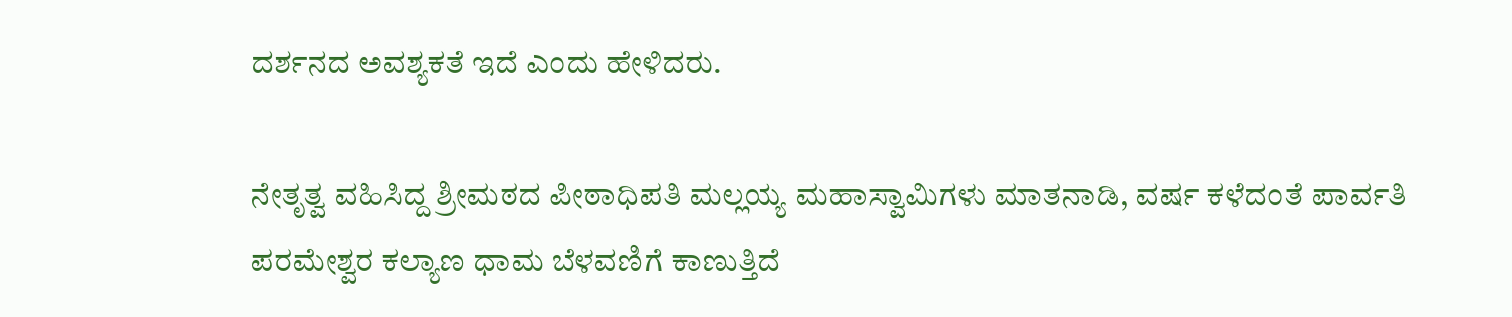ದರ್ಶನದ ಅವಶ್ಯಕತೆ ಇದೆ ಎಂದು ಹೇಳಿದರು.

ನೇತೃತ್ವ ವಹಿಸಿದ್ದ ಶ್ರೀಮಠದ ಪೀಠಾಧಿಪತಿ ಮಲ್ಲಯ್ಯ ಮಹಾಸ್ವಾಮಿಗಳು ಮಾತನಾಡಿ, ವರ್ಷ ಕಳೆದಂತೆ ಪಾರ್ವತಿ ಪರಮೇಶ್ವರ ಕಲ್ಯಾಣ ಧಾಮ ಬೆಳವಣಿಗೆ ಕಾಣುತ್ತಿದೆ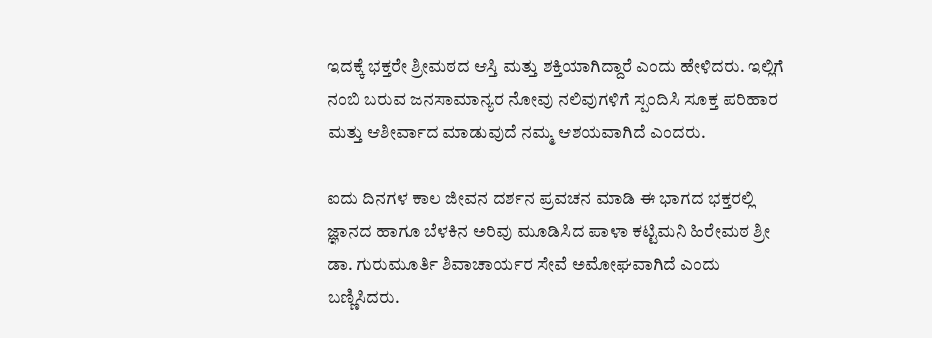ಇದಕ್ಕೆ ಭಕ್ತರೇ ಶ್ರೀಮಠದ ಆಸ್ತಿ ಮತ್ತು ಶಕ್ತಿಯಾಗಿದ್ದಾರೆ ಎಂದು ಹೇಳಿದರು. ಇಲ್ಲಿಗೆ ನಂಬಿ ಬರುವ ಜನಸಾಮಾನ್ಯರ ನೋವು ನಲಿವುಗಳಿಗೆ ಸ್ಪಂದಿಸಿ ಸೂಕ್ತ ಪರಿಹಾರ ಮತ್ತು ಆಶೀರ್ವಾದ ಮಾಡುವುದೆ ನಮ್ಮ ಆಶಯವಾಗಿದೆ ಎಂದರು.

ಐದು ದಿನಗಳ ಕಾಲ ಜೀವನ ದರ್ಶನ ಪ್ರವಚನ ಮಾಡಿ ಈ ಭಾಗದ ಭಕ್ತರಲ್ಲಿ ಜ್ಞಾನದ ಹಾಗೂ ಬೆಳಕಿನ ಅರಿವು ಮೂಡಿಸಿದ ಪಾಳಾ ಕಟ್ಟಿಮನಿ ಹಿರೇಮಠ ಶ್ರೀ ಡಾ. ಗುರುಮೂರ್ತಿ ಶಿವಾಚಾರ್ಯರ ಸೇವೆ ಅಮೋಘವಾಗಿದೆ ಎಂದು ಬಣ್ಣಿಸಿದರು.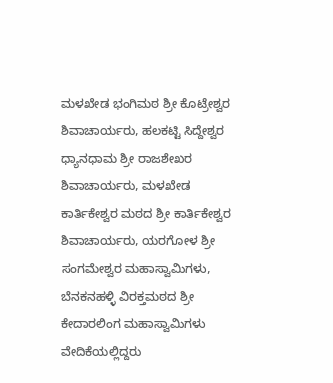ಮಳಖೇಡ ಭಂಗಿಮಠ ಶ್ರೀ ಕೊಟ್ರೇಶ್ವರ ಶಿವಾಚಾರ್ಯರು, ಹಲಕಟ್ಟಿ ಸಿದ್ದೇಶ್ವರ ಧ್ಯಾನಧಾಮ ಶ್ರೀ ರಾಜಶೇಖರ ಶಿವಾಚಾರ್ಯರು, ಮಳಖೇಡ ಕಾರ್ತಿಕೇಶ್ವರ ಮಠದ ಶ್ರೀ ಕಾರ್ತಿಕೇಶ್ವರ ಶಿವಾಚಾರ್ಯರು, ಯರಗೋಳ ಶ್ರೀ ಸಂಗಮೇಶ್ವರ ಮಹಾಸ್ವಾಮಿಗಳು, ಬೆನಕನಹಳ್ಳಿ ವಿರಕ್ತಮಠದ ಶ್ರೀ ಕೇದಾರಲಿಂಗ ಮಹಾಸ್ವಾಮಿಗಳು ವೇದಿಕೆಯಲ್ಲಿದ್ದರು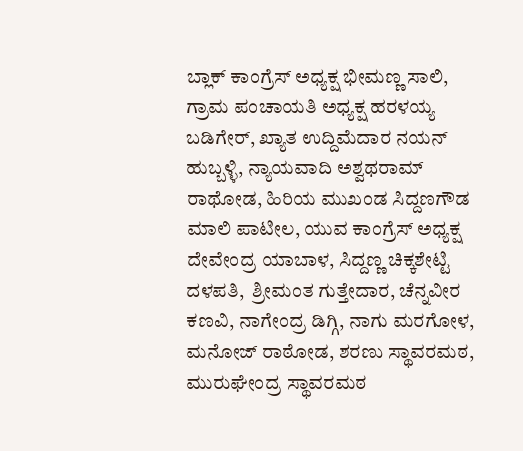ಬ್ಲಾಕ್ ಕಾಂಗ್ರೆಸ್ ಅಧ್ಯಕ್ಷ ಭೀಮಣ್ಣ ಸಾಲಿ, ಗ್ರಾಮ ಪಂಚಾಯತಿ ಅಧ್ಯಕ್ಷ ಹರಳಯ್ಯ ಬಡಿಗೇರ್, ಖ್ಯಾತ ಉದ್ದಿಮೆದಾರ ನಯನ್ ಹುಬ್ಬಳ್ಳಿ, ನ್ಯಾಯವಾದಿ ಅಶ್ವಥರಾಮ್ ರಾಥೋಡ, ಹಿರಿಯ ಮುಖಂಡ ಸಿದ್ದಣಗೌಡ ಮಾಲಿ ಪಾಟೀಲ, ಯುವ ಕಾಂಗ್ರೆಸ್ ಅಧ್ಯಕ್ಷ ದೇವೇಂದ್ರ ಯಾಬಾಳ, ಸಿದ್ದಣ್ಣ ಚಿಕ್ಕಶೇಟ್ಟಿ ದಳಪತಿ,  ಶ್ರೀಮಂತ ಗುತ್ತೇದಾರ, ಚೆನ್ನವೀರ ಕಣವಿ, ನಾಗೇಂದ್ರ ಡಿಗ್ಗಿ, ನಾಗು ಮರಗೋಳ, ಮನೋಜ್ ರಾಠೋಡ, ಶರಣು ಸ್ಥಾವರಮಠ, ಮುರುಘೇಂದ್ರ ಸ್ಥಾವರಮಠ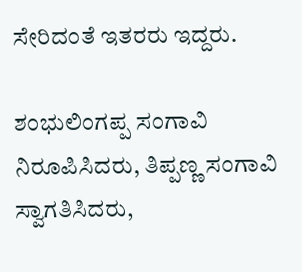ಸೇರಿದಂತೆ ಇತರರು ಇದ್ದರು.

ಶಂಭುಲಿಂಗಪ್ಪ ಸಂಗಾವಿ ನಿರೂಪಿಸಿದರು, ತಿಪ್ಪಣ್ಣ ಸಂಗಾವಿ ಸ್ವಾಗತಿಸಿದರು,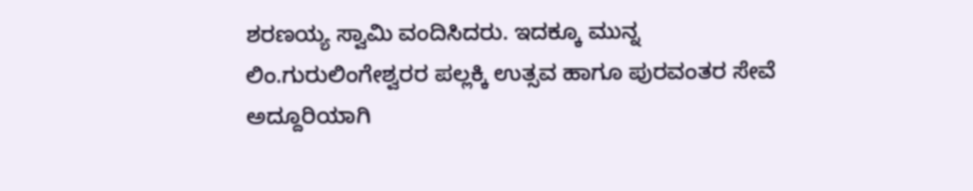ಶರಣಯ್ಯ ಸ್ವಾಮಿ ವಂದಿಸಿದರು. ಇದಕ್ಕೂ ಮುನ್ನ ಲಿಂ.ಗುರುಲಿಂಗೇಶ್ವರರ ಪಲ್ಲಕ್ಕಿ ಉತ್ಸವ ಹಾಗೂ ಪುರವಂತರ ಸೇವೆ ಅದ್ದೂರಿಯಾಗಿ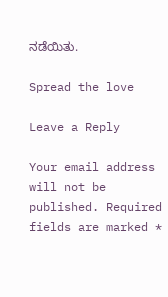ನಡೆಯಿತು.

Spread the love

Leave a Reply

Your email address will not be published. Required fields are marked *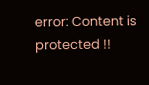error: Content is protected !!